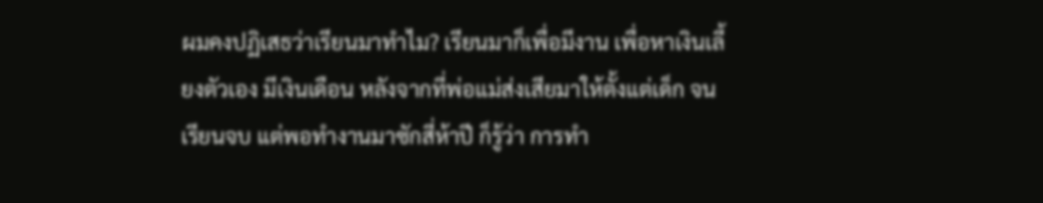ผมคงปฏิเสธว่าเรียนมาทำไม? เรียนมาก็เพื่อมีงาน เพื่อหาเงินเลี้ยงตัวเอง มีเงินเดือน หลังจากที่พ่อแม่ส่งเสียมาให้ตั้งแต่เด็ก จนเรียนจบ แต่พอทำงานมาซักสี่ห้าปี ก็รู้ว่า การทำ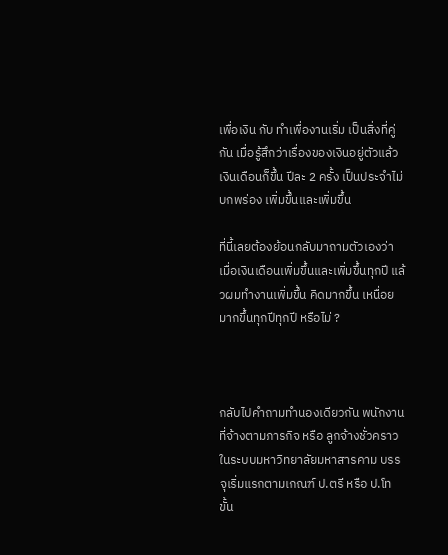เพื่อเงิน กับ ทำเพื่องานเริ่ม เป็นสิ่งที่คู่กัน เมื่อรู้สึกว่าเรื่องของเงินอยู่ตัวแล้ว เงินเดือนก็ขึ้น ปีละ 2 ครั้ง เป็นประจำไม่บกพร่อง เพิ่มขึ้นและเพิ่มขึ้น

ที่นี้เลยต้องย้อนกลับมาถามตัวเองว่า เมื่อเงินเดือนเพิ่มขึ้นและเพิ่มขึ้นทุกปี แล้วผมทำงานเพิ่มขึ้น คิดมากขึ้น เหนื่อยมากขึ้นทุกปีทุกปี หรือไม่ ?



กลับไปคำถามทำนองเดียวกัน พนักงานที่จ้างตามภารกิจ หรือ ลูกจ้างชั่วคราว ในระบบมหาวิทยาลัยมหาสารคาม บรรจุเริ่มแรกตามเกณฑ์ ป.ตรี หรือ ป.โท ขั้น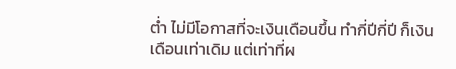ต่ำ ไม่มีโอกาสที่จะเงินเดือนขึ้น ทำกี่ปีกี่ปี ก็เงินเดือนเท่าเดิม แต่เท่าที่ผ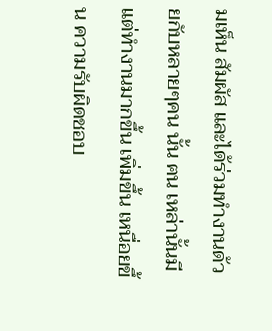มเห็น สัมผัส และได้ร่วมทำงานด้วยกับหลายๆคน นั้น ฅน เหล่านั้นมีแต่ทำงานมากขึ้น เพิ่มขึ้น เหนื่อยขึ้น ความรับผิดชอบ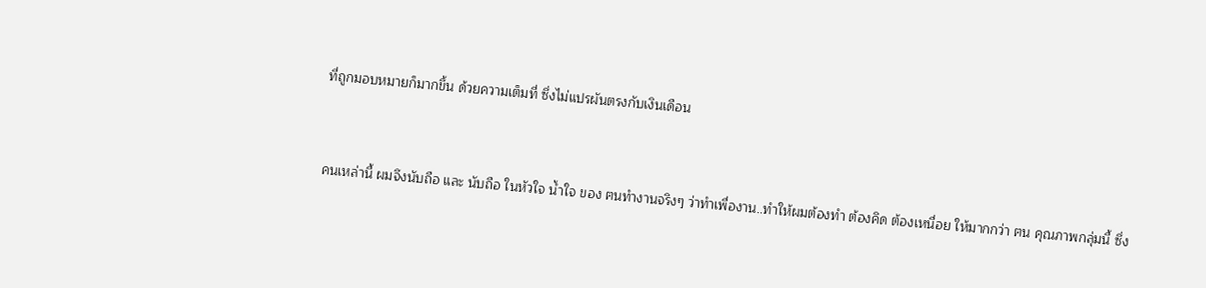ที่ถูกมอบหมายก็มากขึ้น ด้วยความเต็มที่ ซึ่งไม่แปรผันตรงกับเงินเดือน



คนเหล่านี้ ผมจึงนับถือ และ นับถือ ในหัวใจ น้ำใจ ของ ฅนทำงานจริงๆ ว่าทำเพื่องาน..ทำให้ผมต้องทำ ต้องคิด ต้องเหนื่อย ให้มากกว่า ฅน คุณภาพกลุ่มนี้ ซึ่ง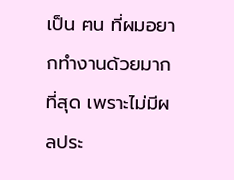เป็น ฅน ที่ผมอยากทำงานด้วยมากที่สุด เพราะไม่มีผลประ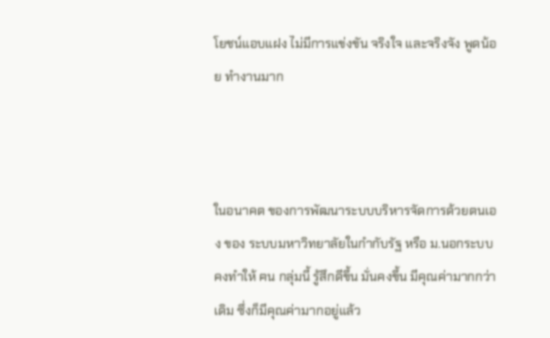โยชน์แอบแฝง ไม่มีการแข่งขัน จริงใจ และจริงจัง พูดน้อย ทำงานมาก



ในอนาคต ของการพัฒนาระบบบริหารจัดการด้วยตนเอง ของ ระบบมหาวิทยาลัยในกำกับรัฐ หรือ ม.นอกระบบ คงทำให้ ฅน กลุ่มนี้ รู้สึกดีขึ้น มั่นคงขึ้น มีคุณค่ามากกว่าเดิม ซึ่งก็มีคุณค่ามากอยู่แล้ว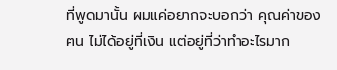ที่พูดมานั้น ผมแค่อยากจะบอกว่า คุณค่าของ ฅน ไม่ได้อยู่ที่เงิน แต่อยู่ที่ว่าทำอะไรมาก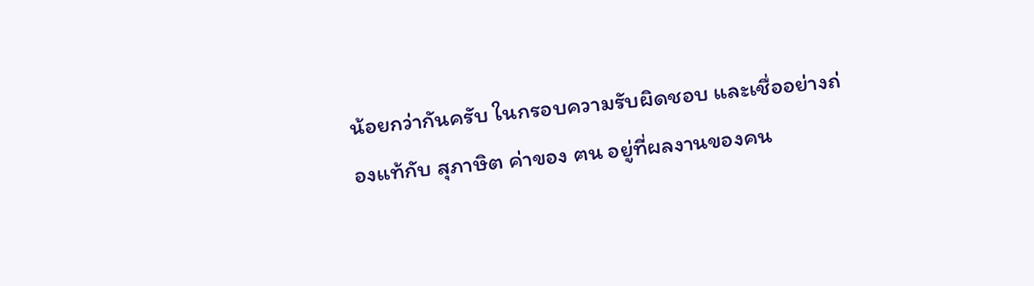น้อยกว่ากันครับ ในกรอบความรับผิดชอบ และเชื่ออย่างถ่องแท้กับ สุภาษิต ค่าของ ฅน อยู่ที่ผลงานของคน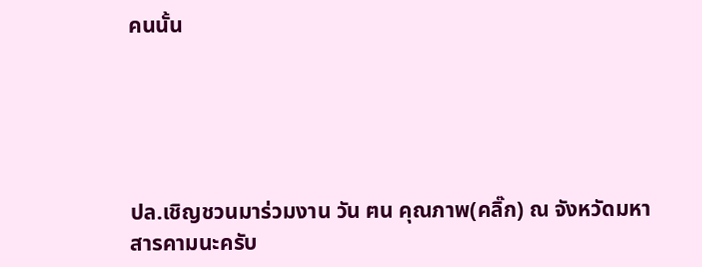คนนั้น





ปล.เชิญชวนมาร่วมงาน วัน ฅน คุณภาพ(คลิ๊ก) ณ จังหวัดมหาสารคามนะครับ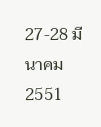27-28 มีนาคม 2551